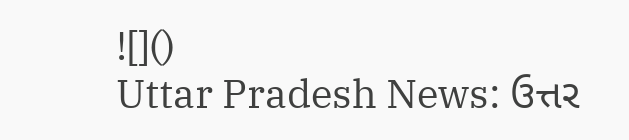![]()
Uttar Pradesh News: ઉત્તર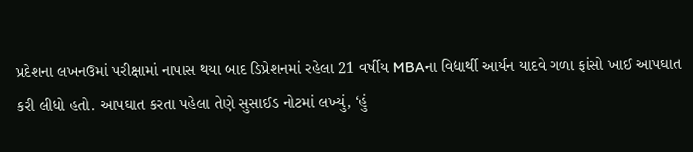પ્રદેશના લખનઉમાં પરીક્ષામાં નાપાસ થયા બાદ ડિપ્રેશનમાં રહેલા 21 વર્ષીય MBAના વિદ્યાર્થી આર્યન યાદવે ગળા ફાંસો ખાઈ આપઘાત કરી લીધો હતો. આપઘાત કરતા પહેલા તેણે સુસાઈડ નોટમાં લખ્યું, ‘હું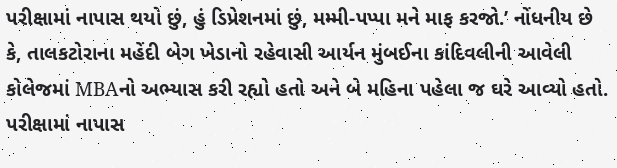પરીક્ષામાં નાપાસ થયો છું, હું ડિપ્રેશનમાં છું, મમ્મી-પપ્પા મને માફ કરજો.’ નોંધનીય છે કે, તાલકટોરાના મહેંદી બેગ ખેડાનો રહેવાસી આર્યન મુંબઈના કાંદિવલીની આવેલી કોલેજમાં MBAનો અભ્યાસ કરી રહ્યો હતો અને બે મહિના પહેલા જ ઘરે આવ્યો હતો.
પરીક્ષામાં નાપાસ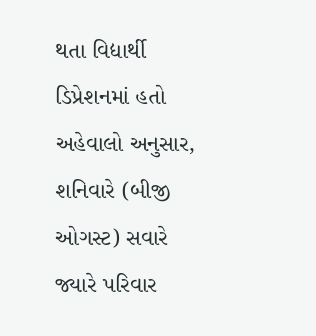થતા વિદ્યાર્થી ડિપ્રેશનમાં હતો
અહેવાલો અનુસાર, શનિવારે (બીજી ઓગસ્ટ) સવારે જ્યારે પરિવાર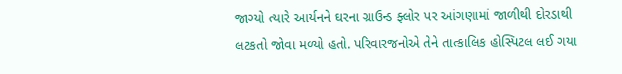જાગ્યો ત્યારે આર્યનને ઘરના ગ્રાઉન્ડ ફ્લોર પર આંગણામાં જાળીથી દોરડાથી લટકતો જોવા મળ્યો હતો. પરિવારજનોએ તેને તાત્કાલિક હોસ્પિટલ લઈ ગયા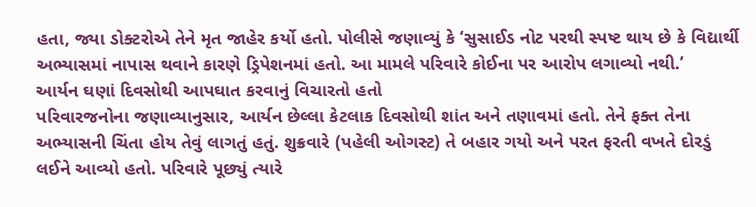હતા, જ્યા ડોક્ટરોએ તેને મૃત જાહેર કર્યો હતો. પોલીસે જણાવ્યું કે ‘સુસાઈડ નોટ પરથી સ્પષ્ટ થાય છે કે વિદ્યાર્થી અભ્યાસમાં નાપાસ થવાને કારણે ડ્રિપેશનમાં હતો. આ મામલે પરિવારે કોઈના પર આરોપ લગાવ્યો નથી.’
આર્યન ઘણાં દિવસોથી આપઘાત કરવાનું વિચારતો હતો
પરિવારજનોના જણાવ્યાનુસાર, આર્યન છેલ્લા કેટલાક દિવસોથી શાંત અને તણાવમાં હતો. તેને ફક્ત તેના અભ્યાસની ચિંતા હોય તેવું લાગતું હતું. શુક્રવારે (પહેલી ઓગસ્ટ) તે બહાર ગયો અને પરત ફરતી વખતે દોરડું લઈને આવ્યો હતો. પરિવારે પૂછ્યું ત્યારે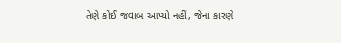તેણે કોઈ જવાબ આપ્યો નહીં, જેના કારણે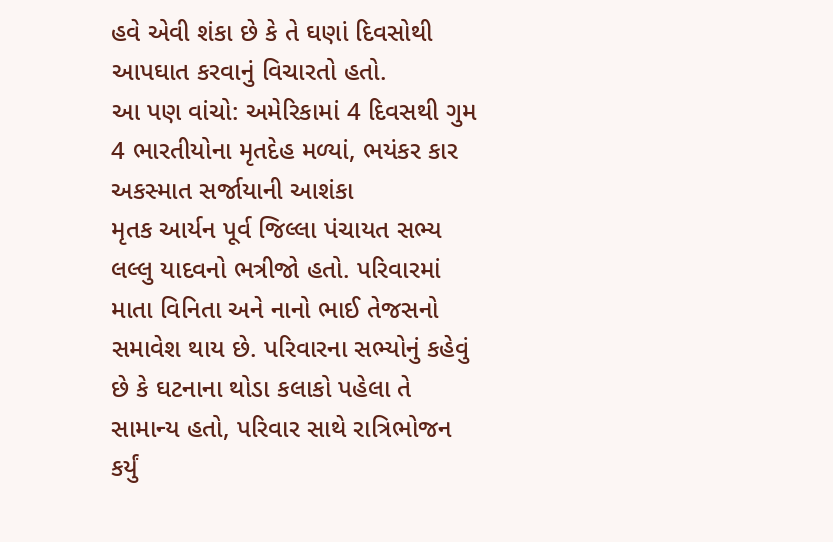હવે એવી શંકા છે કે તે ઘણાં દિવસોથી આપઘાત કરવાનું વિચારતો હતો.
આ પણ વાંચો: અમેરિકામાં 4 દિવસથી ગુમ 4 ભારતીયોના મૃતદેહ મળ્યાં, ભયંકર કાર અકસ્માત સર્જાયાની આશંકા
મૃતક આર્યન પૂર્વ જિલ્લા પંચાયત સભ્ય લલ્લુ યાદવનો ભત્રીજો હતો. પરિવારમાં માતા વિનિતા અને નાનો ભાઈ તેજસનો સમાવેશ થાય છે. પરિવારના સભ્યોનું કહેવું છે કે ઘટનાના થોડા કલાકો પહેલા તે સામાન્ય હતો, પરિવાર સાથે રાત્રિભોજન કર્યું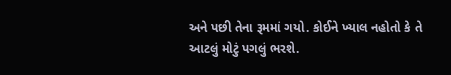અને પછી તેના રૂમમાં ગયો. કોઈને ખ્યાલ નહોતો કે તે આટલું મોટું પગલું ભરશે.